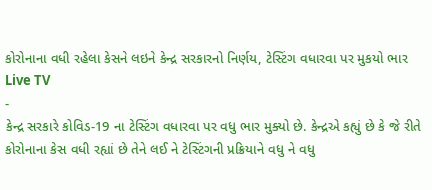કોરોનાના વધી રહેલા કેસને લઇને કેન્દ્ર સરકારનો નિર્ણય, ટેસ્ટિંગ વધારવા પર મુકયો ભાર
Live TV
-
કેન્દ્ર સરકારે કોવિડ-19 ના ટેસ્ટિંગ વધારવા પર વધુ ભાર મુક્યો છે. કેન્દ્રએ કહ્યું છે કે જે રીતે કોરોનાના કેસ વધી રહ્યાં છે તેને લઈ ને ટેસ્ટિંગની પ્રક્રિયાને વધુ ને વધુ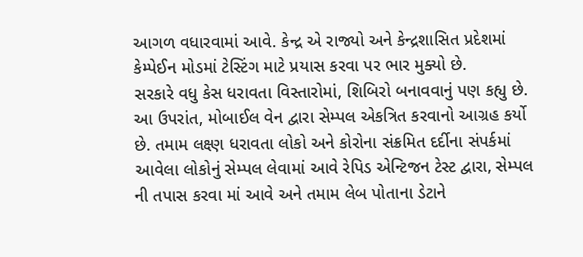આગળ વધારવામાં આવે. કેન્દ્ર એ રાજ્યો અને કેન્દ્રશાસિત પ્રદેશમાં કેમ્પેઈન મોડમાં ટેસ્ટિંગ માટે પ્રયાસ કરવા પર ભાર મુક્યો છે.
સરકારે વધુ કેસ ધરાવતા વિસ્તારોમાં, શિબિરો બનાવવાનું પણ કહ્યુ છે. આ ઉપરાંત, મોબાઈલ વેન દ્વારા સેમ્પલ એકત્રિત કરવાનો આગ્રહ કર્યો છે. તમામ લક્ષ્ણ ધરાવતા લોકો અને કોરોના સંક્રમિત દર્દીના સંપર્કમાં આવેલા લોકોનું સેમ્પલ લેવામાં આવે રેપિડ એન્ટિજન ટેસ્ટ દ્વારા, સેમ્પલ ની તપાસ કરવા માં આવે અને તમામ લેબ પોતાના ડેટાને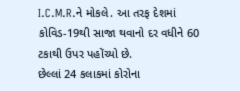I.C.M.R.ને મોકલે. આ તરફ દેશમાં કોવિડ-19થી સાજા થવાનો દર વધીને 60 ટકાથી ઉપર પહોંચ્યો છે.
છેલ્લાં 24 કલાકમાં કોરોના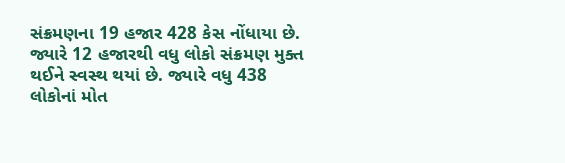સંક્રમણના 19 હજાર 428 કેસ નોંધાયા છે. જ્યારે 12 હજારથી વધુ લોકો સંક્રમણ મુક્ત થઈને સ્વસ્થ થયાં છે. જ્યારે વધુ 438 લોકોનાં મોત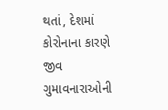થતાં, દેશમાં કોરોનાના કારણે જીવ ગુમાવનારાઓની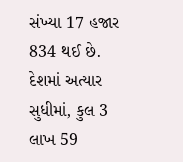સંખ્યા 17 હજાર 834 થઈ છે. દેશમાં અત્યાર સુધીમાં, કુલ 3 લાખ 59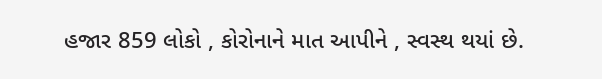હજાર 859 લોકો , કોરોનાને માત આપીને , સ્વસ્થ થયાં છે.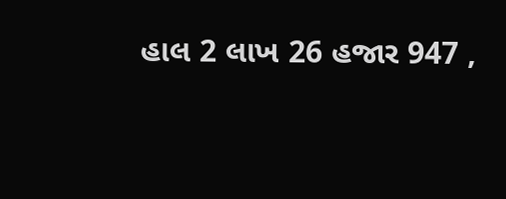હાલ 2 લાખ 26 હજાર 947 ,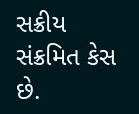સક્રીય સંક્રમિત કેસ છે.